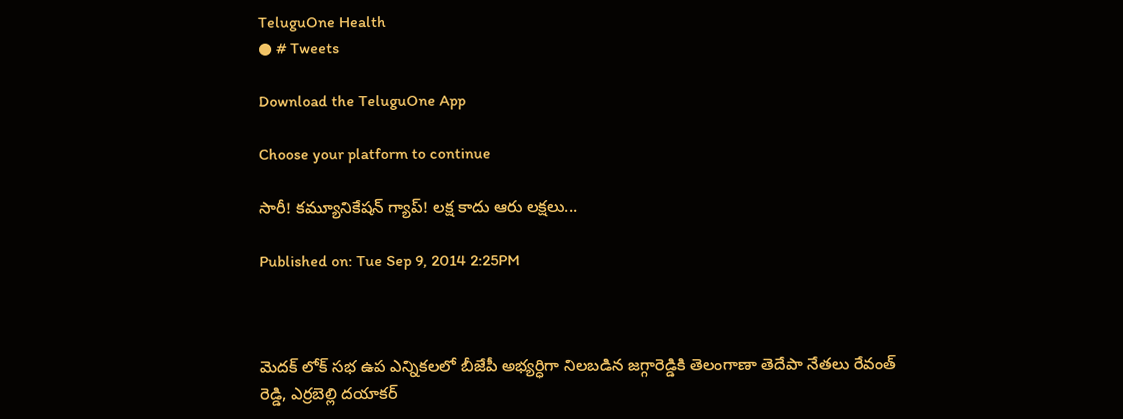TeluguOne Health
● # Tweets

Download the TeluguOne App

Choose your platform to continue

సారీ! కమ్యూనికేషన్ గ్యాప్! లక్ష కాదు ఆరు లక్షలు...

Published on: Tue Sep 9, 2014 2:25PM



మెదక్ లోక్ సభ ఉప ఎన్నికలలో బీజేపీ అభ్యర్ధిగా నిలబడిన జగ్గారెడ్డికి తెలంగాణా తెదేపా నేతలు రేవంత్ రెడ్డి, ఎర్రబెల్లి దయాకర్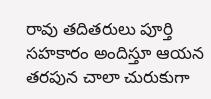రావు తదితరులు పూర్తి సహకారం అందిస్తూ ఆయన తరపున చాలా చురుకుగా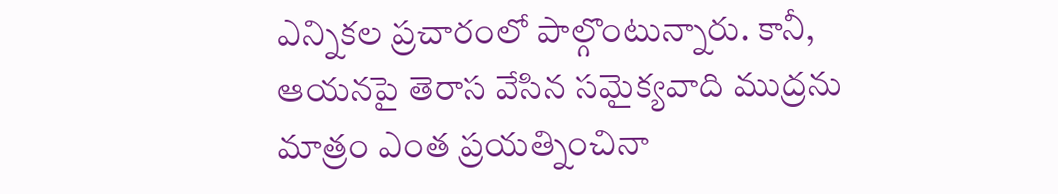ఎన్నికల ప్రచారంలో పాల్గొంటున్నారు. కానీ, ఆయనపై తెరాస వేసిన సమైక్యవాది ముద్రను మాత్రం ఎంత ప్రయత్నించినా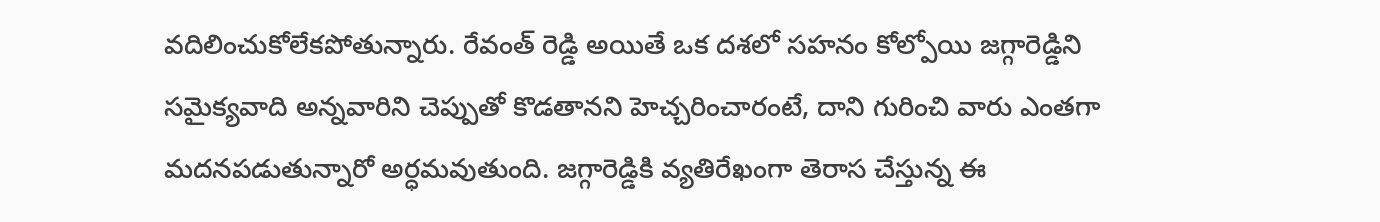వదిలించుకోలేకపోతున్నారు. రేవంత్ రెడ్డి అయితే ఒక దశలో సహనం కోల్పోయి జగ్గారెడ్డిని సమైక్యవాది అన్నవారిని చెప్పుతో కొడతానని హెచ్చరించారంటే, దాని గురించి వారు ఎంతగా మదనపడుతున్నారో అర్ధమవుతుంది. జగ్గారెడ్డికి వ్యతిరేఖంగా తెరాస చేస్తున్న ఈ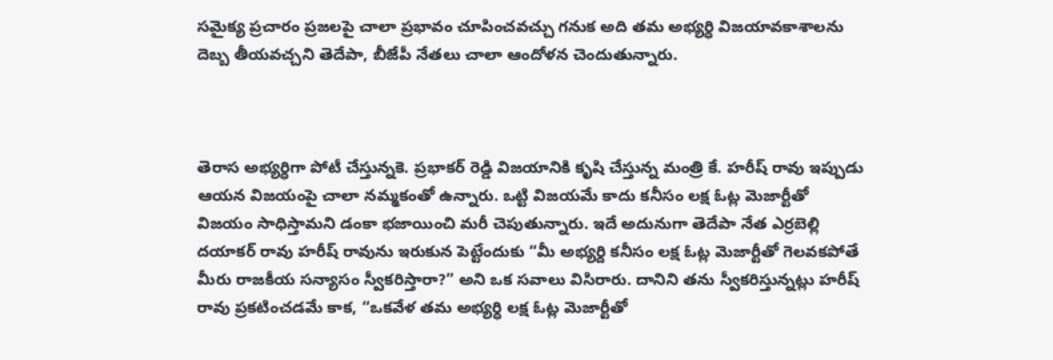సమైక్య ప్రచారం ప్రజలపై చాలా ప్రభావం చూపించవచ్చు గనుక అది తమ అభ్యర్ధి విజయావకాశాలను దెబ్బ తీయవచ్చని తెదేపా, బీజేపీ నేతలు చాలా ఆందోళన చెందుతున్నారు.



తెరాస అభ్యర్ధిగా పోటీ చేస్తున్నకె. ప్రభాకర్ రెడ్డి విజయానికి కృషి చేస్తున్న మంత్రి కే. హరీష్ రావు ఇప్పుడు ఆయన విజయంపై చాలా నమ్మకంతో ఉన్నారు. ఒట్టి విజయమే కాదు కనీసం లక్ష ఓట్ల మెజార్టీతో విజయం సాధిస్తామని డంకా భజాయించి మరీ చెపుతున్నారు. ఇదే అదునుగా తెదేపా నేత ఎర్రబెల్లి దయాకర్ రావు హరీష్ రావును ఇరుకున పెట్టేందుకు “మీ అభ్యర్ది కనీసం లక్ష ఓట్ల మెజార్టీతో గెలవకపోతే మీరు రాజకీయ సన్యాసం స్వీకరిస్తారా?” అని ఒక సవాలు విసిరారు. దానిని తను స్వీకరిస్తున్నట్లు హరీష్ రావు ప్రకటించడమే కాక, “ఒకవేళ తమ అభ్యర్ధి లక్ష ఓట్ల మెజార్టీతో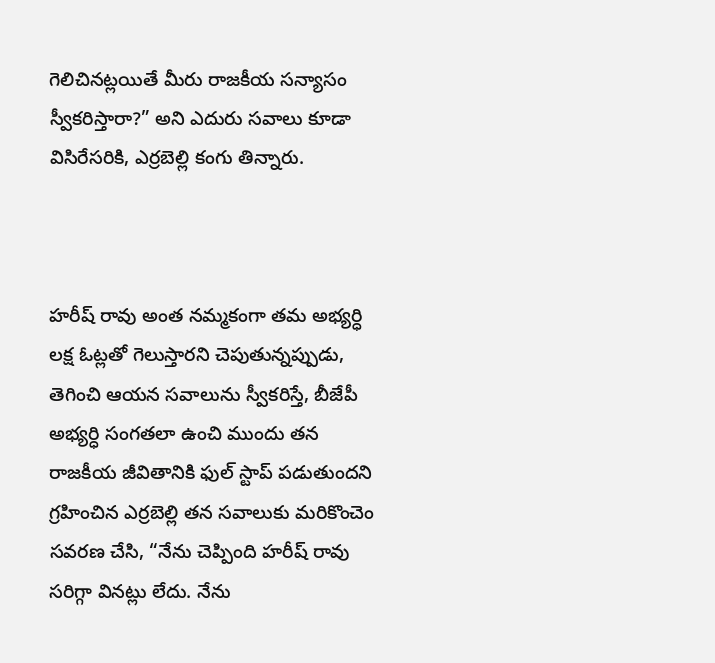గెలిచినట్లయితే మీరు రాజకీయ సన్యాసం స్వీకరిస్తారా?” అని ఎదురు సవాలు కూడా విసిరేసరికి, ఎర్రబెల్లి కంగు తిన్నారు.



హరీష్ రావు అంత నమ్మకంగా తమ అభ్యర్ధి లక్ష ఓట్లతో గెలుస్తారని చెపుతున్నప్పుడు, తెగించి ఆయన సవాలును స్వీకరిస్తే, బీజేపీ అభ్యర్ధి సంగతలా ఉంచి ముందు తన రాజకీయ జీవితానికి ఫుల్ స్టాప్ పడుతుందని గ్రహించిన ఎర్రబెల్లి తన సవాలుకు మరికొంచెం సవరణ చేసి, “నేను చెప్పింది హరీష్ రావు సరిగ్గా వినట్లు లేదు. నేను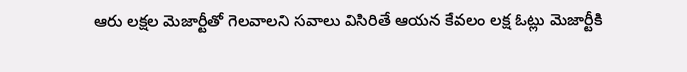ఆరు లక్షల మెజార్టీతో గెలవాలని సవాలు విసిరితే ఆయన కేవలం లక్ష ఓట్లు మెజార్టీకి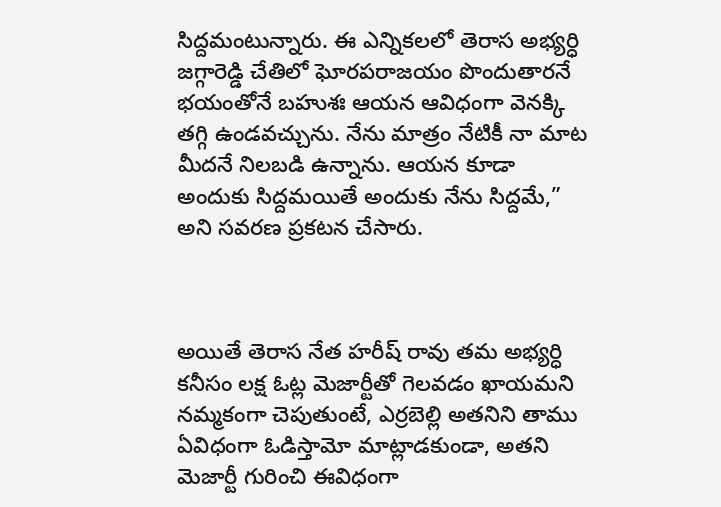సిద్దమంటున్నారు. ఈ ఎన్నికలలో తెరాస అభ్యర్ధి జగ్గారెడ్డి చేతిలో ఘోరపరాజయం పొందుతారనే భయంతోనే బహుశః ఆయన ఆవిధంగా వెనక్కి తగ్గి ఉండవచ్చును. నేను మాత్రం నేటికీ నా మాట మీదనే నిలబడి ఉన్నాను. ఆయన కూడా అందుకు సిద్దమయితే అందుకు నేను సిద్దమే,” అని సవరణ ప్రకటన చేసారు.



అయితే తెరాస నేత హరీష్ రావు తమ అభ్యర్ధి కనీసం లక్ష ఓట్ల మెజార్టీతో గెలవడం ఖాయమని నమ్మకంగా చెపుతుంటే, ఎర్రబెల్లి అతనిని తాము ఏవిధంగా ఓడిస్తామో మాట్లాడకుండా, అతని మెజార్టీ గురించి ఈవిధంగా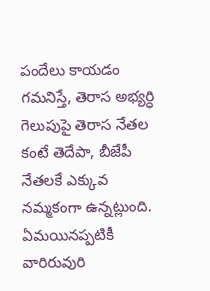పందేలు కాయడం గమనిస్తే, తెరాస అభ్యర్ధి గెలుపుపై తెరాస నేతల కంటే తెదేపా, బీజేపీ నేతలకే ఎక్కువ నమ్మకంగా ఉన్నట్లుంది. ఏమయినప్పటికీ వారిరువురి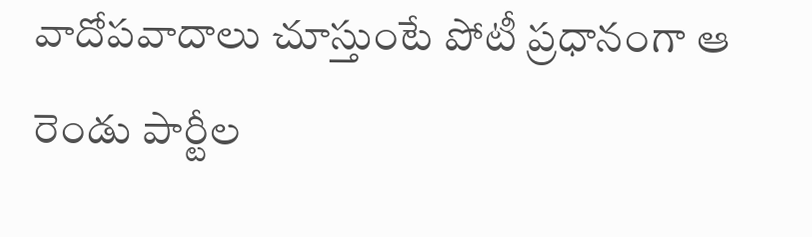వాదోపవాదాలు చూస్తుంటే పోటీ ప్రధానంగా ఆ రెండు పార్టీల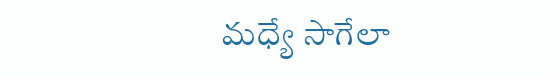మధ్యే సాగేలా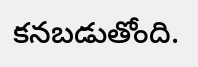కనబడుతోంది.